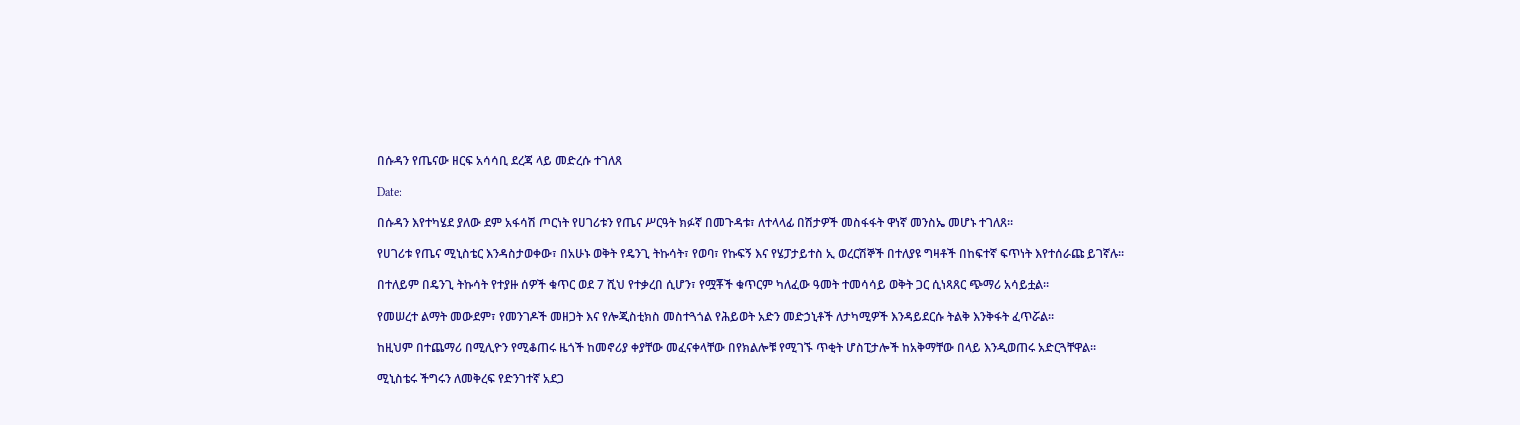በሱዳን የጤናው ዘርፍ አሳሳቢ ደረጃ ላይ መድረሱ ተገለጸ

Date:

በሱዳን እየተካሄደ ያለው ደም አፋሳሽ ጦርነት የሀገሪቱን የጤና ሥርዓት ክፉኛ በመጉዳቱ፣ ለተላላፊ በሽታዎች መስፋፋት ዋነኛ መንስኤ መሆኑ ተገለጸ።

የሀገሪቱ የጤና ሚኒስቴር እንዳስታወቀው፣ በአሁኑ ወቅት የዴንጊ ትኩሳት፣ የወባ፣ የኩፍኝ እና የሄፓታይተስ ኢ ወረርሽኞች በተለያዩ ግዛቶች በከፍተኛ ፍጥነት እየተሰራጩ ይገኛሉ።

በተለይም በዴንጊ ትኩሳት የተያዙ ሰዎች ቁጥር ወደ 7 ሺህ የተቃረበ ሲሆን፣ የሟቾች ቁጥርም ካለፈው ዓመት ተመሳሳይ ወቅት ጋር ሲነጻጸር ጭማሪ አሳይቷል።

የመሠረተ ልማት መውደም፣ የመንገዶች መዘጋት እና የሎጂስቲክስ መስተጓጎል የሕይወት አድን መድኃኒቶች ለታካሚዎች እንዳይደርሱ ትልቅ እንቅፋት ፈጥሯል።

ከዚህም በተጨማሪ በሚሊዮን የሚቆጠሩ ዜጎች ከመኖሪያ ቀያቸው መፈናቀላቸው በየክልሎቹ የሚገኙ ጥቂት ሆስፒታሎች ከአቅማቸው በላይ እንዲወጠሩ አድርጓቸዋል።

ሚኒስቴሩ ችግሩን ለመቅረፍ የድንገተኛ አደጋ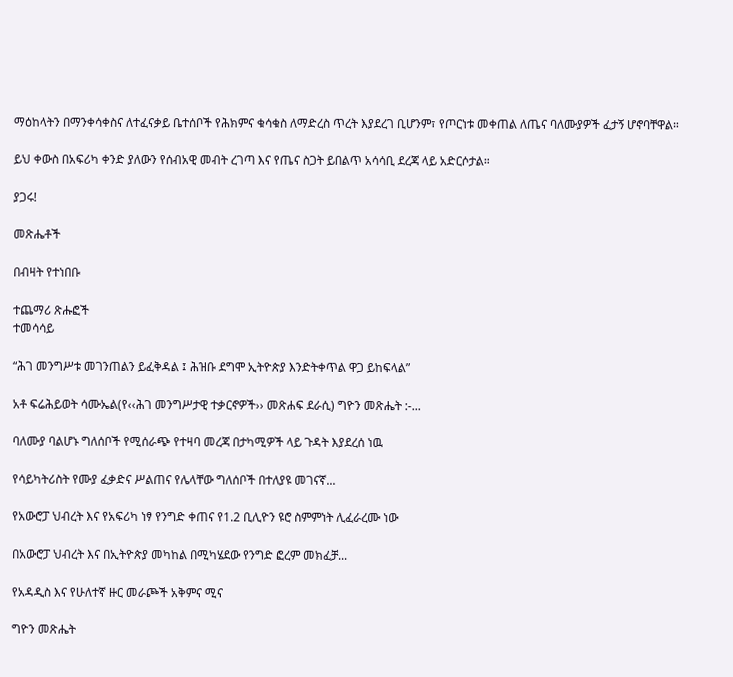ማዕከላትን በማንቀሳቀስና ለተፈናቃይ ቤተሰቦች የሕክምና ቁሳቁስ ለማድረስ ጥረት እያደረገ ቢሆንም፣ የጦርነቱ መቀጠል ለጤና ባለሙያዎች ፈታኝ ሆኖባቸዋል።

ይህ ቀውስ በአፍሪካ ቀንድ ያለውን የሰብአዊ መብት ረገጣ እና የጤና ስጋት ይበልጥ አሳሳቢ ደረጃ ላይ አድርሶታል።

ያጋሩ!

መጽሔቶች

በብዛት የተነበቡ

ተጨማሪ ጽሑፎች
ተመሳሳይ

“ሕገ መንግሥቱ መገንጠልን ይፈቅዳል ፤ ሕዝቡ ደግሞ ኢትዮጵያ እንድትቀጥል ዋጋ ይከፍላል”

አቶ ፍሬሕይወት ሳሙኤል(የ‹‹ሕገ መንግሥታዊ ተቃርኖዎች›› መጽሐፍ ደራሲ) ግዮን መጽሔት :-...

ባለሙያ ባልሆኑ ግለሰቦች የሚሰራጭ የተዛባ መረጃ በታካሚዎች ላይ ጉዳት እያደረሰ ነዉ

የሳይካትሪስት የሙያ ፈቃድና ሥልጠና የሌላቸው ግለሰቦች በተለያዩ መገናኛ...

የአውሮፓ ህብረት እና የአፍሪካ ነፃ የንግድ ቀጠና የ1.2 ቢሊዮን ዩሮ ስምምነት ሊፈራረሙ ነው

በአውሮፓ ህብረት እና በኢትዮጵያ መካከል በሚካሄደው የንግድ ፎረም መክፈቻ...

የአዳዲስ እና የሁለተኛ ዙር መራጮች አቅምና ሚና

ግዮን መጽሔት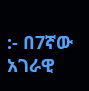:- በ7ኛው አገራዊ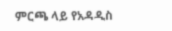ምርጫ ላይ የአዳዲስ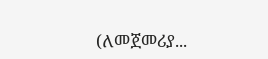(ለመጀመሪያ...